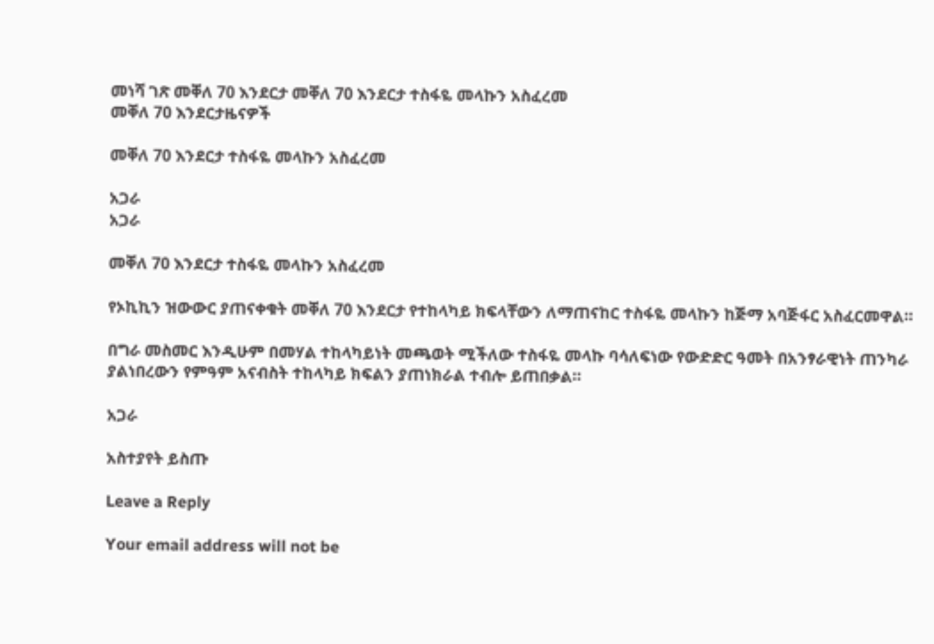መነሻ ገጽ መቐለ 70 እንደርታ መቐለ 70 እንደርታ ተስፋዬ መላኩን አስፈረመ
መቐለ 70 እንደርታዜናዎች

መቐለ 70 እንደርታ ተስፋዬ መላኩን አስፈረመ

አጋራ
አጋራ

መቐለ 70 እንደርታ ተስፋዬ መላኩን አስፈረመ

የኦኪኪን ዝውውር ያጠናቀቁት መቐለ 70 እንደርታ የተከላካይ ክፍላቸውን ለማጠናከር ተስፋዬ መላኩን ከጅማ አባጅፋር አስፈርመዋል።

በግራ መስመር እንዲሁም በመሃል ተከላካይነት መጫወት ሚችለው ተስፋዬ መላኩ ባሳለፍነው የውድድር ዓመት በአንፃራዊነት ጠንካራ ያልነበረውን የምዓም አናብስት ተከላካይ ክፍልን ያጠነክራል ተብሎ ይጠበቃል።

አጋራ

አስተያየት ይስጡ

Leave a Reply

Your email address will not be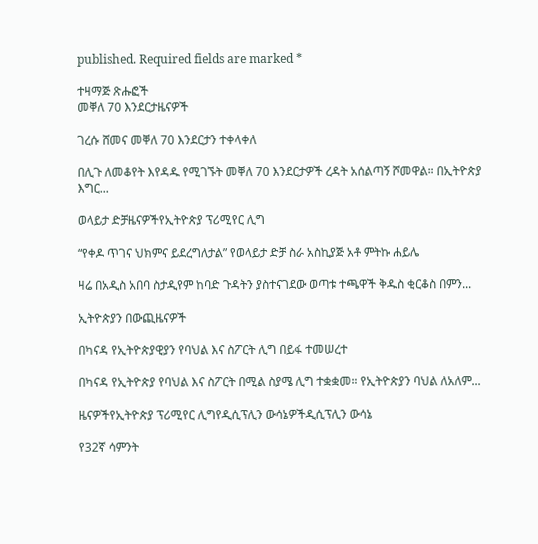published. Required fields are marked *

ተዛማጅ ጽሑፎች
መቐለ 70 እንደርታዜናዎች

ገረሱ ሸመና መቐለ 70 እንደርታን ተቀላቀለ

በሊጉ ለመቆየት እየዳዱ የሚገኙት መቐለ 70 እንደርታዎች ረዳት አሰልጣኝ ሾመዋል። በኢትዮጵያ እግር...

ወላይታ ድቻዜናዎችየኢትዮጵያ ፕሪሚየር ሊግ

“የቀዶ ጥገና ህክምና ይደረግለታል” የወላይታ ድቻ ስራ አስኪያጅ አቶ ምትኩ ሐይሌ

ዛሬ በአዲስ አበባ ስታዲየም ከባድ ጉዳትን ያስተናገደው ወጣቱ ተጫዋች ቅዱስ ቂርቆስ በምን...

ኢትዮጵያን በውጪዜናዎች

በካናዳ የኢትዮጵያዊያን የባህል እና ስፖርት ሊግ በይፋ ተመሠረተ

በካናዳ የኢትዮጵያ የባህል እና ስፖርት በሚል ስያሜ ሊግ ተቋቋመ። የኢትዮጵያን ባህል ለአለም...

ዜናዎችየኢትዮጵያ ፕሪሚየር ሊግየዲሲፕሊን ውሳኔዎችዲሲፕሊን ውሳኔ

የ32ኛ ሳምንት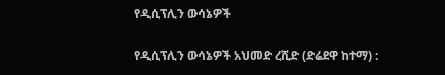የዲሲፕሊን ውሳኔዎች

የዲሲፕሊን ውሳኔዎች አህመድ ረሺድ (ድሬደዋ ከተማ) :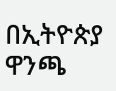በኢትዮጵያ ዋንጫ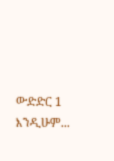ውድድር 1 እንዲሁም...